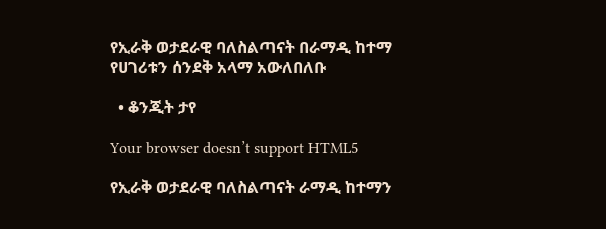የኢራቅ ወታደራዊ ባለስልጣናት በራማዲ ከተማ የሀገሪቱን ሰንደቅ አላማ አውለበለቡ

  • ቆንጂት ታየ

Your browser doesn’t support HTML5

የኢራቅ ወታደራዊ ባለስልጣናት ራማዲ ከተማን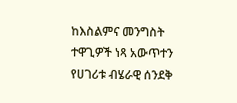ከእስልምና መንግስት ተዋጊዎች ነጻ አውጥተን የሀገሪቱ ብሄራዊ ሰንደቅ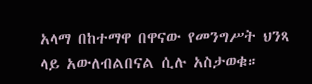አላማ በከተማዋ በዋናው የመንግሥት ህንጻ ላይ አውለብልበናል ሲሉ አስታወቁ።